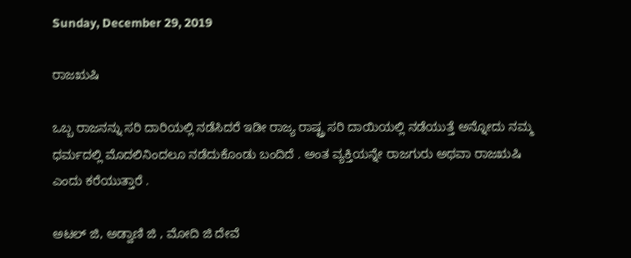Sunday, December 29, 2019

ರಾಜಋಷಿ

ಒಬ್ಬ ರಾಜನನ್ನು ಸರಿ ದಾರಿಯಲ್ಲಿ ನಡೆಸಿದರೆ ಇಡೀ ರಾಜ್ಯ ರಾಷ್ಟ್ರ ಸರಿ ದಾಯಿಯಲ್ಲಿ ನಡೆಯುತ್ತೆ ಅನ್ನೋದು ನಮ್ಮ ಧರ್ಮದಲ್ಲಿ ಮೊದಲಿನಿಂದಲೂ ನಡೆದುಕೊಂಡು ಬಂದಿದೆ . ಅಂತ ವ್ಯಕ್ತಿಯನ್ನೇ ರಾಜಗುರು ಅಥವಾ ರಾಜಋಷಿ ಎಂದು ಕರೆಯುತ್ತಾರೆ .

ಅಟಲ್ ಜಿ, ಅಡ್ವಾಣಿ ಜಿ , ಮೋದಿ ಜಿ ದೇವೆ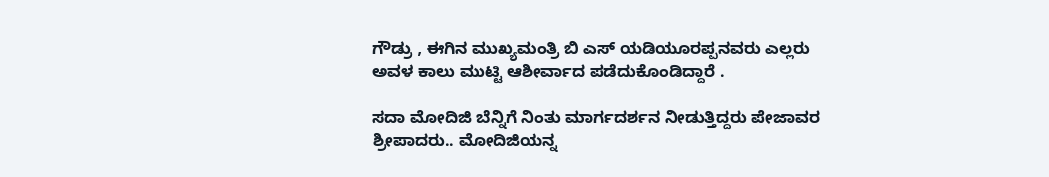ಗೌಡ್ರು , ಈಗಿನ ಮುಖ್ಯಮಂತ್ರಿ ಬಿ ಎಸ್ ಯಡಿಯೂರಪ್ಪನವರು ಎಲ್ಲರು ಅವಳ ಕಾಲು ಮುಟ್ಟಿ ಆಶೀರ್ವಾದ ಪಡೆದುಕೊಂಡಿದ್ದಾರೆ .

ಸದಾ ಮೋದಿಜಿ ಬೆನ್ನಿಗೆ‌ ನಿಂತು ಮಾರ್ಗದರ್ಶನ ನೀಡುತ್ತಿದ್ದರು ಪೇಜಾವರ ಶ್ರೀಪಾದರು.. ಮೋದಿಜಿಯನ್ನ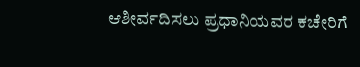ಆಶೀರ್ವದಿಸಲು ಪ್ರಧಾನಿಯವರ ಕಚೇರಿಗೆ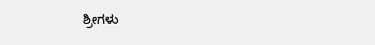ಶ್ರೀಗಳು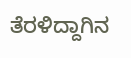ತೆರಳಿದ್ದಾಗಿನ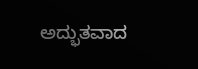ಅದ್ಭುತವಾದ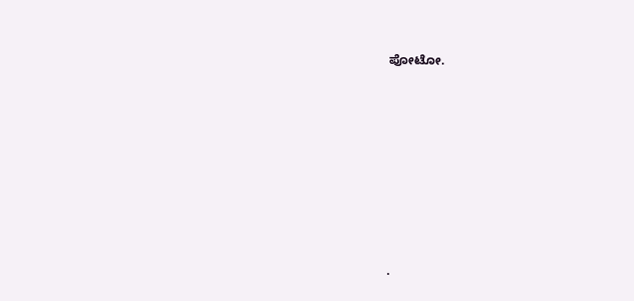ಪೋಟೋ.









.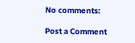No comments:

Post a Comment